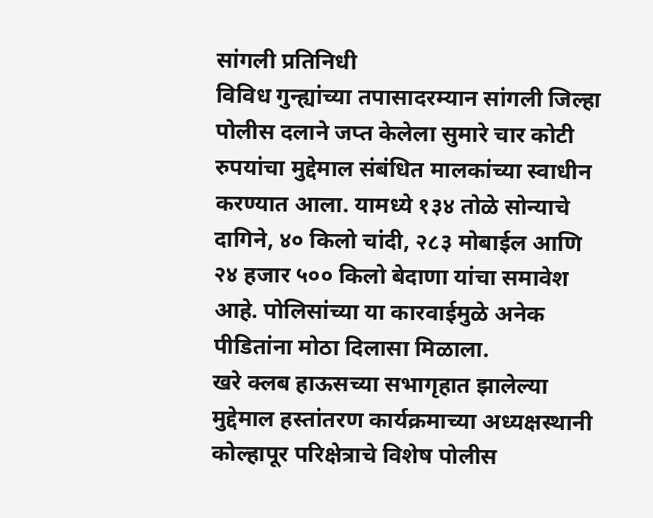सांगली प्रतिनिधी
विविध गुन्ह्यांच्या तपासादरम्यान सांगली जिल्हा पोलीस दलाने जप्त केलेला सुमारे चार कोटी रुपयांचा मुद्देमाल संबंधित मालकांच्या स्वाधीन करण्यात आला. यामध्ये १३४ तोळे सोन्याचे दागिने, ४० किलो चांदी, २८३ मोबाईल आणि २४ हजार ५०० किलो बेदाणा यांचा समावेश आहे. पोलिसांच्या या कारवाईमुळे अनेक पीडितांना मोठा दिलासा मिळाला.
खरे क्लब हाऊसच्या सभागृहात झालेल्या मुद्देमाल हस्तांतरण कार्यक्रमाच्या अध्यक्षस्थानी कोल्हापूर परिक्षेत्राचे विशेष पोलीस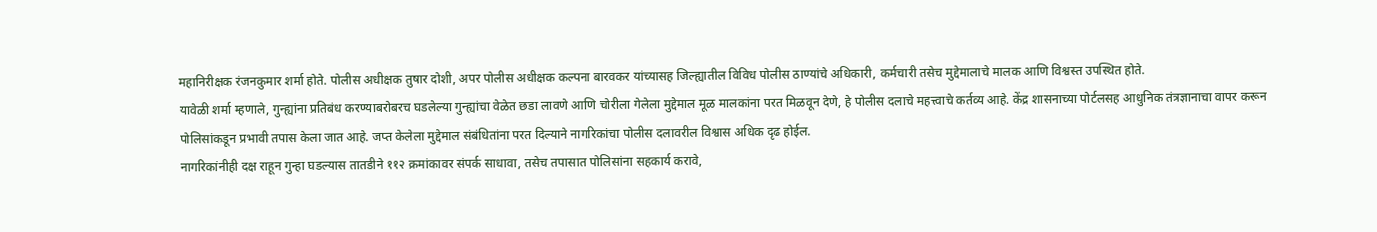महानिरीक्षक रंजनकुमार शर्मा होते. पोलीस अधीक्षक तुषार दोशी, अपर पोलीस अधीक्षक कल्पना बारवकर यांच्यासह जिल्ह्यातील विविध पोलीस ठाण्यांचे अधिकारी, कर्मचारी तसेच मुद्देमालाचे मालक आणि विश्वस्त उपस्थित होते.
यावेळी शर्मा म्हणाले, गुन्ह्यांना प्रतिबंध करण्याबरोबरच घडलेल्या गुन्ह्यांचा वेळेत छडा लावणे आणि चोरीला गेलेला मुद्देमाल मूळ मालकांना परत मिळवून देणे, हे पोलीस दलाचे महत्त्वाचे कर्तव्य आहे. केंद्र शासनाच्या पोर्टलसह आधुनिक तंत्रज्ञानाचा वापर करून पोलिसांकडून प्रभावी तपास केला जात आहे. जप्त केलेला मुद्देमाल संबंधितांना परत दिल्याने नागरिकांचा पोलीस दलावरील विश्वास अधिक दृढ होईल.
नागरिकांनीही दक्ष राहून गुन्हा घडल्यास तातडीने ११२ क्रमांकावर संपर्क साधावा, तसेच तपासात पोलिसांना सहकार्य करावे,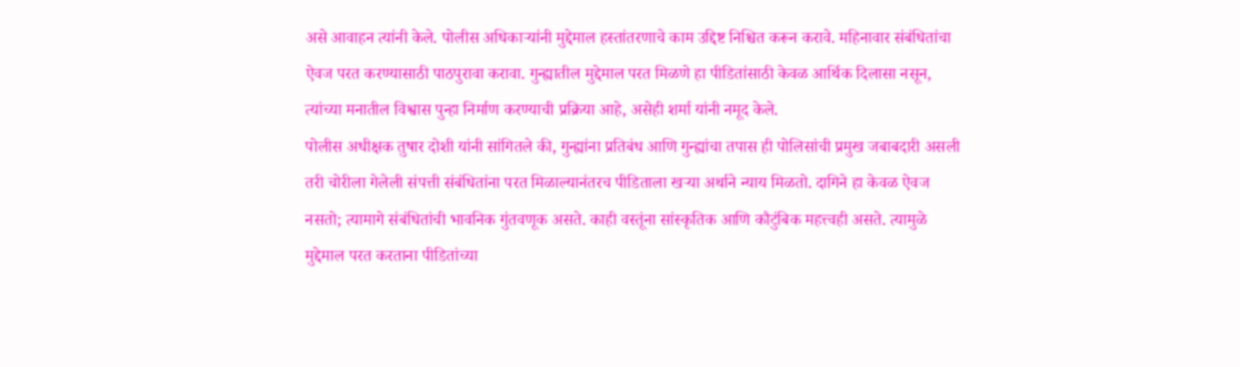असे आवाहन त्यांनी केले. पोलीस अधिकाऱ्यांनी मुद्देमाल हस्तांतरणाचे काम उद्दिष्ट निश्चित करून करावे. महिनावार संबंधितांचा ऐवज परत करण्यासाठी पाठपुरावा करावा. गुन्ह्यातील मुद्देमाल परत मिळणे हा पीडितांसाठी केवळ आर्थिक दिलासा नसून, त्यांच्या मनातील विश्वास पुन्हा निर्माण करण्याची प्रक्रिया आहे, असेही शर्मा यांनी नमूद केले.
पोलीस अधीक्षक तुषार दोशी यांनी सांगितले की, गुन्ह्यांना प्रतिबंध आणि गुन्ह्यांचा तपास ही पोलिसांची प्रमुख जबाबदारी असली तरी चोरीला गेलेली संपत्ती संबंधितांना परत मिळाल्यानंतरच पीडिताला खऱ्या अर्थाने न्याय मिळतो. दागिने हा केवळ ऐवज नसतो; त्यामागे संबंधितांची भावनिक गुंतवणूक असते. काही वस्तूंना सांस्कृतिक आणि कौटुंबिक महत्त्वही असते. त्यामुळे मुद्देमाल परत करताना पीडितांच्या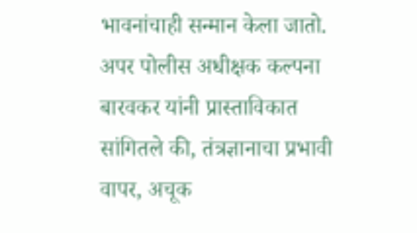भावनांचाही सन्मान केला जातो.
अपर पोलीस अधीक्षक कल्पना बारवकर यांनी प्रास्ताविकात सांगितले की, तंत्रज्ञानाचा प्रभावी वापर, अचूक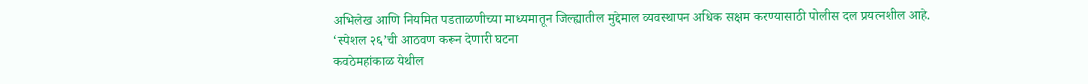अभिलेख आणि नियमित पडताळणीच्या माध्यमातून जिल्ह्यातील मुद्देमाल व्यवस्थापन अधिक सक्षम करण्यासाठी पोलीस दल प्रयत्नशील आहे.
‘स्पेशल २६’ची आठवण करून देणारी घटना
कवठेमहांकाळ येथील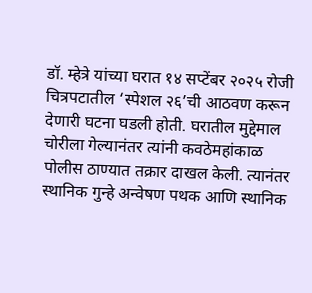डॉ. म्हेत्रे यांच्या घरात १४ सप्टेंबर २०२५ रोजी चित्रपटातील ‘स्पेशल २६’ची आठवण करून देणारी घटना घडली होती. घरातील मुद्देमाल चोरीला गेल्यानंतर त्यांनी कवठेमहांकाळ पोलीस ठाण्यात तक्रार दाखल केली. त्यानंतर स्थानिक गुन्हे अन्वेषण पथक आणि स्थानिक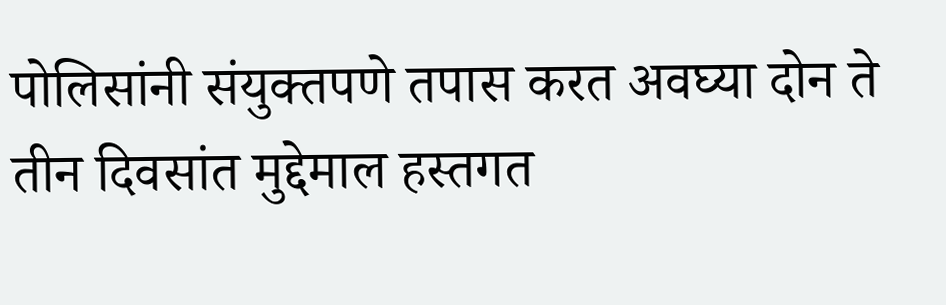पोलिसांनी संयुक्तपणे तपास करत अवघ्या दोन ते तीन दिवसांत मुद्देमाल हस्तगत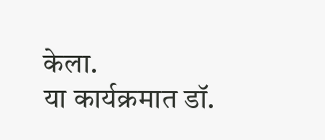केला.
या कार्यक्रमात डॉ.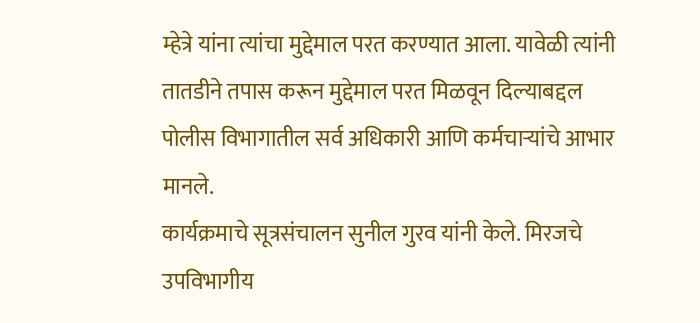म्हेत्रे यांना त्यांचा मुद्देमाल परत करण्यात आला. यावेळी त्यांनी तातडीने तपास करून मुद्देमाल परत मिळवून दिल्याबद्दल पोलीस विभागातील सर्व अधिकारी आणि कर्मचाऱ्यांचे आभार मानले.
कार्यक्रमाचे सूत्रसंचालन सुनील गुरव यांनी केले. मिरजचे उपविभागीय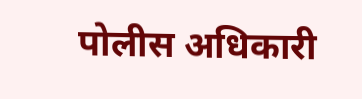पोलीस अधिकारी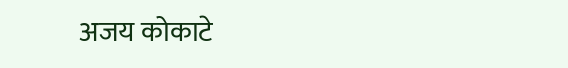अजय कोकाटे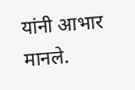यांनी आभार मानले.